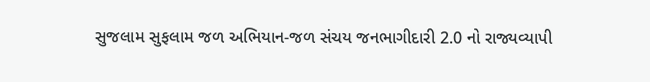સુજલામ સુફલામ જળ અભિયાન-જળ સંચય જનભાગીદારી 2.0 નો રાજ્યવ્યાપી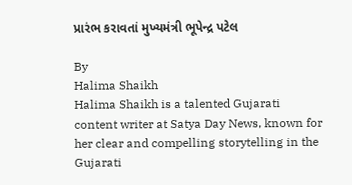પ્રારંભ કરાવતાં મુખ્યમંત્રી ભૂપેન્દ્ર પટેલ

By
Halima Shaikh
Halima Shaikh is a talented Gujarati content writer at Satya Day News, known for her clear and compelling storytelling in the Gujarati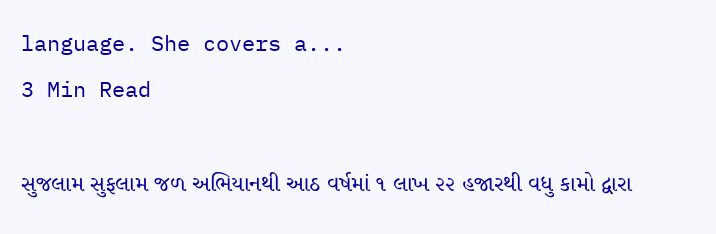language. She covers a...
3 Min Read

સુજલામ સુફલામ જળ અભિયાનથી આઠ વર્ષમાં ૧ લાખ ૨૨ હજારથી વધુ કામો દ્વારા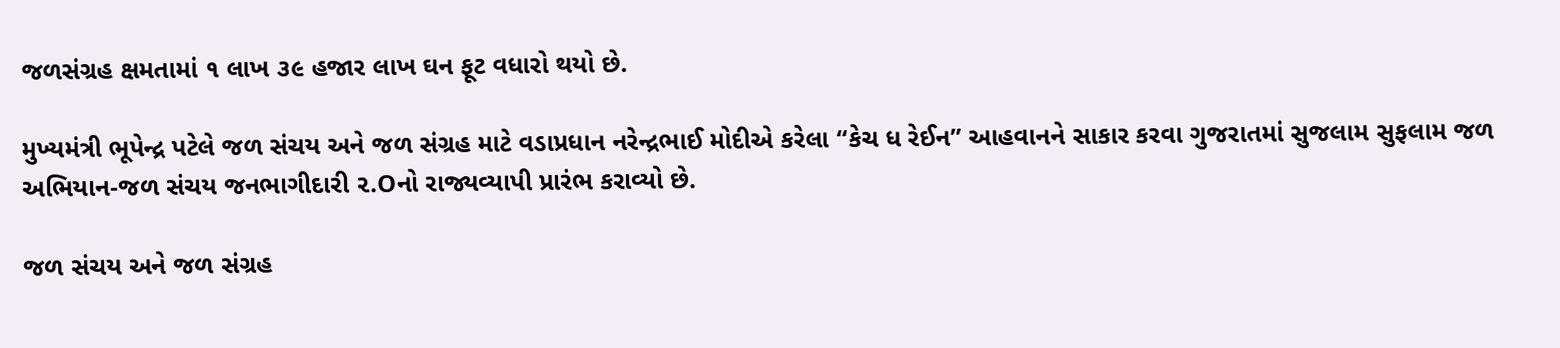જળસંગ્રહ ક્ષમતામાં ૧ લાખ ૩૯ હજાર લાખ ઘન ફૂટ વધારો થયો છે.

મુખ્યમંત્રી ભૂપેન્દ્ર પટેલે જળ સંચય અને જળ સંગ્રહ માટે વડાપ્રધાન નરેન્દ્રભાઈ મોદીએ કરેલા “કેચ ધ રેઈન” આહવાનને સાકાર કરવા ગુજરાતમાં સુજલામ સુફલામ જળ અભિયાન-જળ સંચય જનભાગીદારી ૨.Oનો રાજ્યવ્યાપી પ્રારંભ કરાવ્યો છે.

જળ સંચય અને જળ સંગ્રહ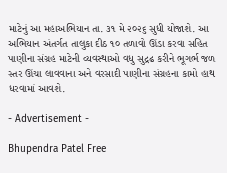માટેનું આ મહાઅભિયાન તા. ૩૧ મે ૨૦૨૬ સુધી યોજાશે. આ અભિયાન અંતર્ગત તાલુકા દીઠ ૧૦ તળાવો ઊંડા કરવા સહિત પાણીના સંગ્રહ માટેની વ્યવસ્થાઓ વધુ સુદ્રઢ કરીને ભૂગર્ભ જળ સ્તર ઊંચા લાવવાના અને વરસાદી પાણીના સંગ્રહના કામો હાથ ધરવામાં આવશે.

- Advertisement -

Bhupendra Patel Free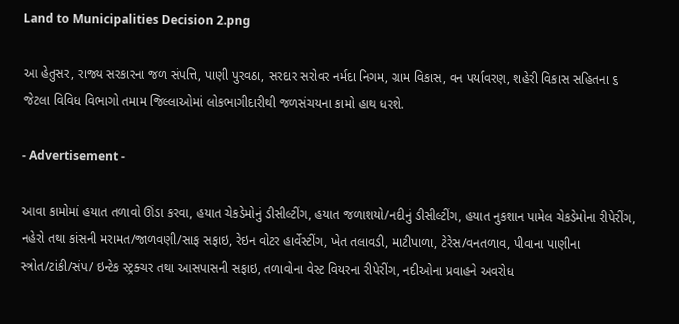Land to Municipalities Decision 2.png

આ હેતુસર, રાજ્ય સરકારના જળ સંપત્તિ, પાણી પુરવઠા, સરદાર સરોવર નર્મદા નિગમ, ગ્રામ વિકાસ, વન પર્યાવરણ, શહેરી વિકાસ સહિતના ૬ જેટલા વિવિધ વિભાગો તમામ જિલ્લાઓમાં લોકભાગીદારીથી જળસંચયના કામો હાથ ધરશે.

- Advertisement -

આવા કામોમાં હયાત તળાવો ઊંડા કરવા, હયાત ચેકડેમોનું ડીસીલ્ટીંગ, હયાત જળાશયો/નદીનું ડીસીલ્ટીંગ, હયાત નુકશાન પામેલ ચેકડેમોના રીપેરીંગ, નહેરો તથા કાંસની મરામત/જાળવણી/સાફ સફાઇ, રેઇન વોટર હાર્વેસ્ટીંગ, ખેત તલાવડી, માટીપાળા, ટેરેસ/વનતળાવ, પીવાના પાણીના સ્ત્રોત/ટાંકી/સંપ/ ઇન્ટેક સ્ટ્રક્ચર તથા આસપાસની સફાઇ, તળાવોના વેસ્ટ વિયરના રીપેરીંગ, નદીઓના પ્રવાહને અવરોધ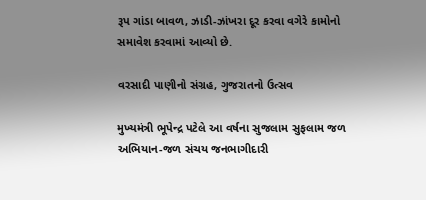રૂપ ગાંડા બાવળ, ઝાડી-ઝાંખરા દૂર કરવા વગેરે કામોનો સમાવેશ કરવામાં આવ્યો છે.

વરસાદી પાણીનો સંગ્રહ, ગુજરાતનો ઉત્સવ

મુખ્યમંત્રી ભૂપેન્દ્ર પટેલે આ વર્ષના સુજલામ સુફલામ જળ અભિયાન-જળ સંચય જનભાગીદારી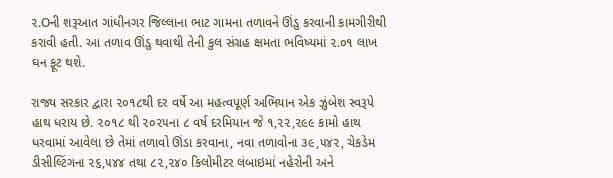૨.Oની શરૂઆત ગાંધીનગર જિલ્લાના ભાટ ગામના તળાવને ઊંડુ કરવાની કામગીરીથી કરાવી હતી. આ તળાવ ઊંડુ થવાથી તેની કુલ સંગ્રહ ક્ષમતા ભવિષ્યમાં ૨.૦૧ લાખ ઘન ફૂટ થશે.

રાજ્ય સરકાર દ્વારા ૨૦૧૮થી દર વર્ષે આ મહત્વપૂર્ણ અભિયાન એક ઝુંબેશ સ્વરૂપે હાથ ધરાય છે. ૨૦૧૮ થી ૨૦૨૫ના ૮ વર્ષ દરમિયાન જે ૧,૨૨,૨૯૯ કામો હાથ ધરવામાં આવેલા છે તેમાં તળાવો ઊંડા કરવાના, નવા તળાવોના ૩૯,૫૪૨, ચેકડેમ ડીસીલ્ટિંગના ૨૬,૫૪૪ તથા ૮૨,૨૪૦ કિલોમીટર લંબાઇમાં નહેરોની અને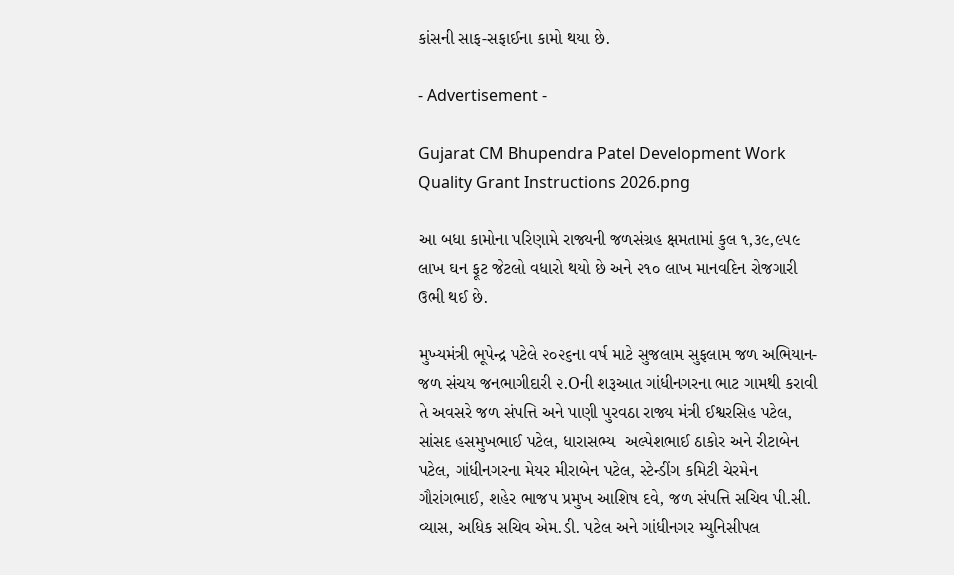કાંસની સાફ-સફાઈના કામો થયા છે.

- Advertisement -

Gujarat CM Bhupendra Patel Development Work Quality Grant Instructions 2026.png

આ બધા કામોના પરિણામે રાજ્યની જળસંગ્રહ ક્ષમતામાં કુલ ૧,૩૯,૯૫૯ લાખ ઘન ફૂટ જેટલો વધારો થયો છે અને ૨૧૦ લાખ માનવદિન રોજગારી ઉભી થઈ છે.

મુખ્યમંત્રી ભૂપેન્દ્ર પટેલે ૨૦૨૬ના વર્ષ માટે સુજલામ સુફલામ જળ અભિયાન-જળ સંચય જનભાગીદારી ૨.Oની શરૂઆત ગાંધીનગરના ભાટ ગામથી કરાવી તે અવસરે જળ સંપત્તિ અને પાણી પુરવઠા રાજ્ય મંત્રી ઈશ્વરસિહ પટેલ, સાંસદ હસમુખભાઈ પટેલ, ધારાસભ્ય  અલ્પેશભાઈ ઠાકોર અને રીટાબેન પટેલ, ગાંધીનગરના મેયર મીરાબેન પટેલ, સ્ટેન્ડીંગ કમિટી ચેરમેન ગૌરાંગભાઈ, શહેર ભાજપ પ્રમુખ આશિષ દવે, જળ સંપત્તિ સચિવ પી.સી. વ્યાસ, અધિક સચિવ એમ.ડી. પટેલ અને ગાંધીનગર મ્યુનિસીપલ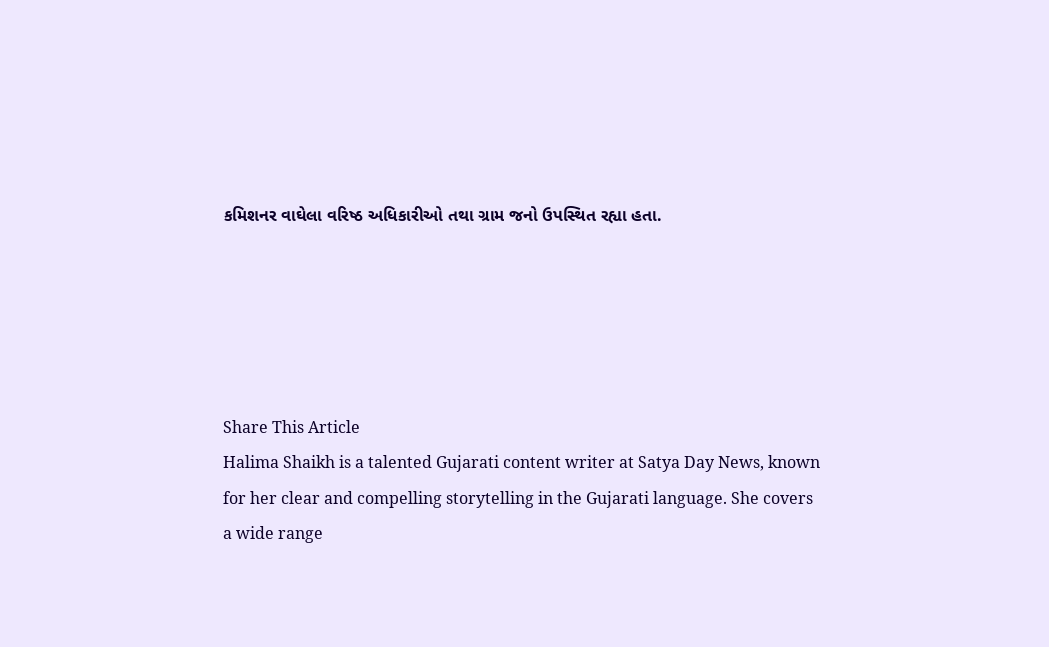કમિશનર વાઘેલા વરિષ્ઠ અધિકારીઓ તથા ગ્રામ જનો ઉપસ્થિત રહ્યા હતા.





Share This Article
Halima Shaikh is a talented Gujarati content writer at Satya Day News, known for her clear and compelling storytelling in the Gujarati language. She covers a wide range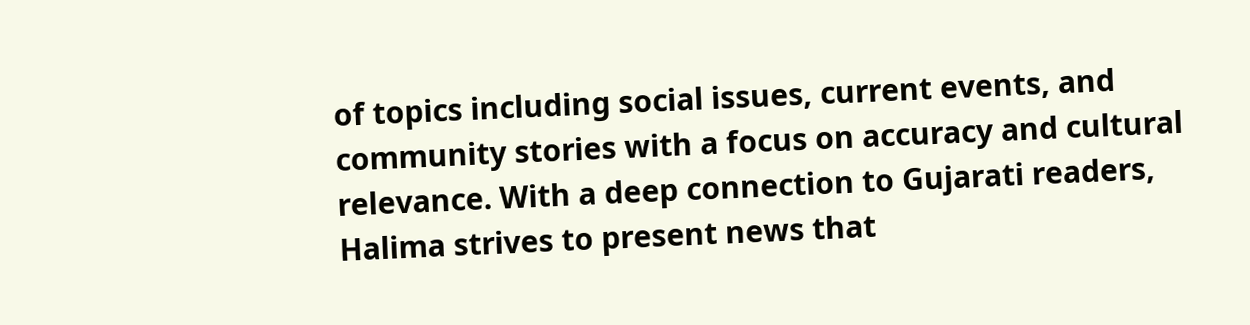of topics including social issues, current events, and community stories with a focus on accuracy and cultural relevance. With a deep connection to Gujarati readers, Halima strives to present news that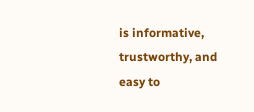is informative, trustworthy, and easy to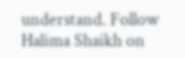understand. Follow Halima Shaikh on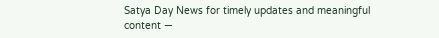Satya Day News for timely updates and meaningful content —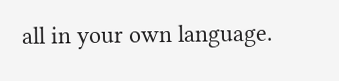all in your own language.